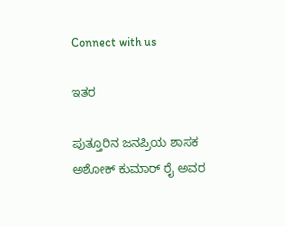Connect with us

ಇತರ

ಪುತ್ತೂರಿನ ಜನಪ್ರಿಯ ಶಾಸಕ ಅಶೋಕ್ ಕುಮಾರ್ ರೈ ಅವರ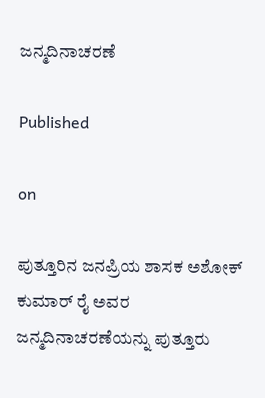ಜನ್ಮದಿನಾಚರಣೆ

Published

on

ಪುತ್ತೂರಿನ ಜನಪ್ರಿಯ ಶಾಸಕ ಅಶೋಕ್ ಕುಮಾರ್ ರೈ ಅವರ ಜನ್ಮದಿನಾಚರಣೆಯನ್ನು ಪುತ್ತೂರು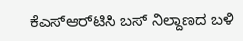ಕೆಎಸ್‌ಆರ್‌ಟಿಸಿ ಬಸ್ ನಿಲ್ದಾಣದ ಬಳಿ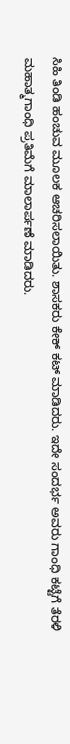ಸಿಹಿ ತಿಂಡಿ ಹಂಚುವ ಮೂಲಕ ಆಚರಿಸಲಾಯಿತು. ಶಾಸಕರು ಕೇಕ್ ಕಟ್ ಮಾಡಿದರು. ಇದೇ ಸಂದರ್ಭ ಅವರು ಗಾಂಧಿ ಕಟ್ಟೆಗೆ ತೆರಳಿ ಮಹಾತ್ಮಗಾಂಧಿ ಪ್ರತಿಮೆಗೆ ಮಾಲಾರ್ಪಣೆ ಮಾಡಿದರು.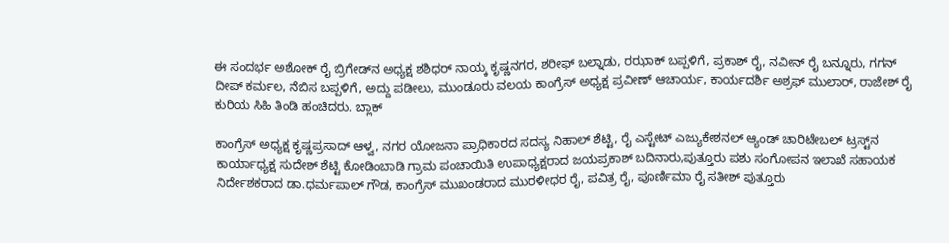ಈ ಸಂದರ್ಭ ಅಶೋಕ್ ರೈ ಬ್ರಿಗೇಡ್‌ನ ಅಧ್ಯಕ್ಷ ಶಶಿಧರ್ ನಾಯ್ಕ ಕೃಷ್ಣನಗರ, ಶರೀಫ್ ಬಲ್ನಾಡು, ರಝಾಕ್ ಬಪ್ಪಳಿಗೆ, ಪ್ರಕಾಶ್ ರೈ, ನವೀನ್ ರೈ ಬನ್ನೂರು, ಗಗನ್‌ ದೀಪ್ ಕರ್ಮಲ, ನೆಬಿಸ ಬಪ್ಪಳಿಗೆ, ಅದ್ದು ಪಡೀಲು, ಮುಂಡೂರು ವಲಯ ಕಾಂಗ್ರೆಸ್ ಅಧ್ಯಕ್ಷ ಪ್ರವೀಣ್‌ ಆಚಾರ್ಯ, ಕಾರ್ಯದರ್ಶಿ ಅಶ್ರಫ್ ಮುಲಾರ್, ರಾಜೇಶ್ ರೈ ಕುರಿಯ ಸಿಹಿ ತಿಂಡಿ ಹಂಚಿದರು. ಬ್ಲಾಕ್

ಕಾಂಗ್ರೆಸ್ ಅಧ್ಯಕ್ಷ ಕೃಷ್ಣಪ್ರಸಾದ್ ಆಳ್ವ, ನಗರ ಯೋಜನಾ ಪ್ರಾಧಿಕಾರದ ಸದಸ್ಯ ನಿಹಾಲ್ ಶೆಟ್ಟಿ, ರೈ ಎಸ್ಟೇಟ್ ಎಜ್ಯುಕೇಶನಲ್ ಆ್ಯಂಡ್ ಚಾರಿಟೇಬಲ್ ಟ್ರಸ್ಟ್‌ನ ಕಾರ್ಯಾಧ್ಯಕ್ಷ ಸುದೇಶ್ ಶೆಟ್ಟಿ ಕೋಡಿಂಬಾಡಿ ಗ್ರಾಮ ಪಂಚಾಯಿತಿ ಉಪಾಧ್ಯಕ್ಷರಾದ ಜಯಪ್ರಕಾಶ್ ಬದಿನಾರು,ಪುತ್ತೂರು ಪಶು ಸಂಗೋಪನ ಇಲಾಖೆ ಸಹಾಯಕ ನಿರ್ದೇಶಕರಾದ ಡಾ.ಧರ್ಮಪಾಲ್ ಗೌಡ, ಕಾಂಗ್ರೆಸ್ ಮುಖಂಡರಾದ ಮುರಳೀಧರ ರೈ, ಪವಿತ್ರ ರೈ, ಪೂರ್ಣಿಮಾ ರೈ ಸತೀಶ್ ಪುತ್ತೂರು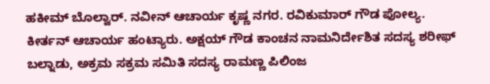ಹಕೀಮ್ ಬೊಲ್ವಾರ್. ನವೀನ್ ಆಚಾರ್ಯ ಕೃಷ್ಣ ನಗರ. ರವಿಕುಮಾರ್ ಗೌಡ ಪೋಲ್ಯ. ಕೀರ್ತನ್ ಆಚಾರ್ಯ ಹಂಟ್ಯಾರು. ಅಕ್ಷಯ್ ಗೌಡ ಕಾಂಚನ ನಾಮನಿರ್ದೇಶಿತ ಸದಸ್ಯ ಶರೀಫ್ ಬಲ್ನಾಡು, ಅಕ್ರಮ ಸಕ್ರಮ ಸಮಿತಿ ಸದಸ್ಯ ರಾಮಣ್ಣ ಪಿಲಿಂಜ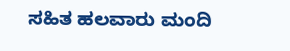ಸಹಿತ ಹಲವಾರು ಮಂದಿ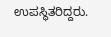ಉಪಸ್ಥಿತರಿದ್ದರು.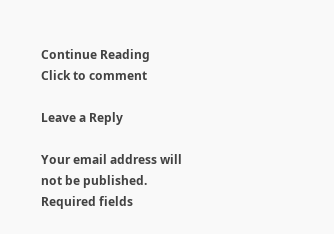Continue Reading
Click to comment

Leave a Reply

Your email address will not be published. Required fields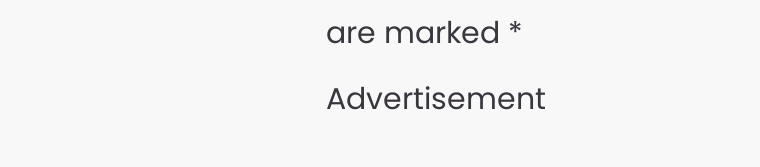are marked *

Advertisement